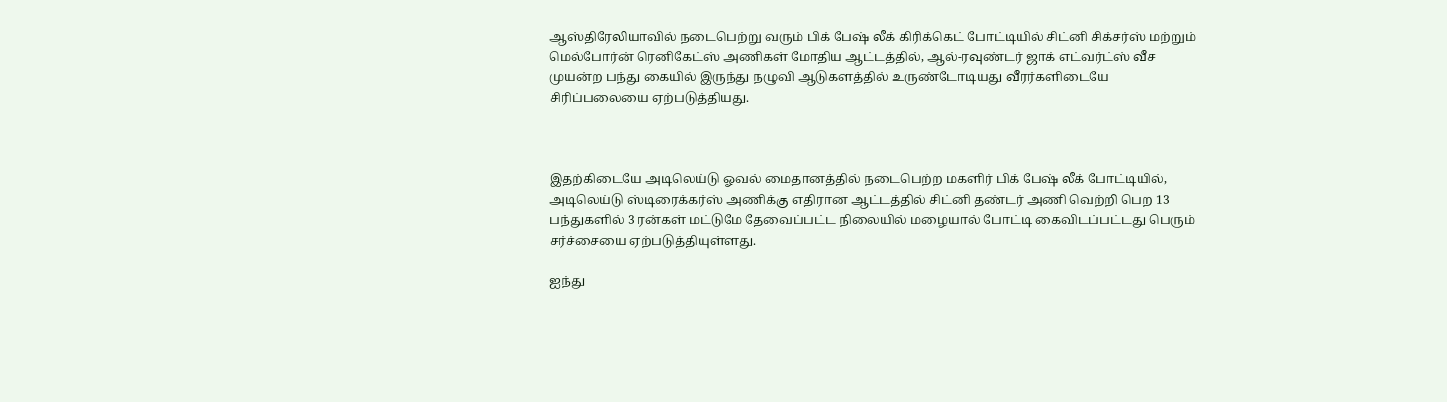ஆஸ்திரேலியாவில் நடைபெற்று வரும் பிக் பேஷ் லீக் கிரிக்கெட் போட்டியில் சிட்னி சிக்சர்ஸ் மற்றும் மெல்போர்ன் ரெனிகேட்ஸ் அணிகள் மோதிய ஆட்டத்தில், ஆல்-ரவுண்டர் ஜாக் எட்வர்ட்ஸ் வீச முயன்ற பந்து கையில் இருந்து நழுவி ஆடுகளத்தில் உருண்டோடியது வீரர்களிடையே சிரிப்பலையை ஏற்படுத்தியது.



இதற்கிடையே அடிலெய்டு ஓவல் மைதானத்தில் நடைபெற்ற மகளிர் பிக் பேஷ் லீக் போட்டியில், அடிலெய்டு ஸ்டிரைக்கர்ஸ் அணிக்கு எதிரான ஆட்டத்தில் சிட்னி தண்டர் அணி வெற்றி பெற 13 பந்துகளில் 3 ரன்கள் மட்டுமே தேவைப்பட்ட நிலையில் மழையால் போட்டி கைவிடப்பட்டது பெரும் சர்ச்சையை ஏற்படுத்தியுள்ளது.

ஐந்து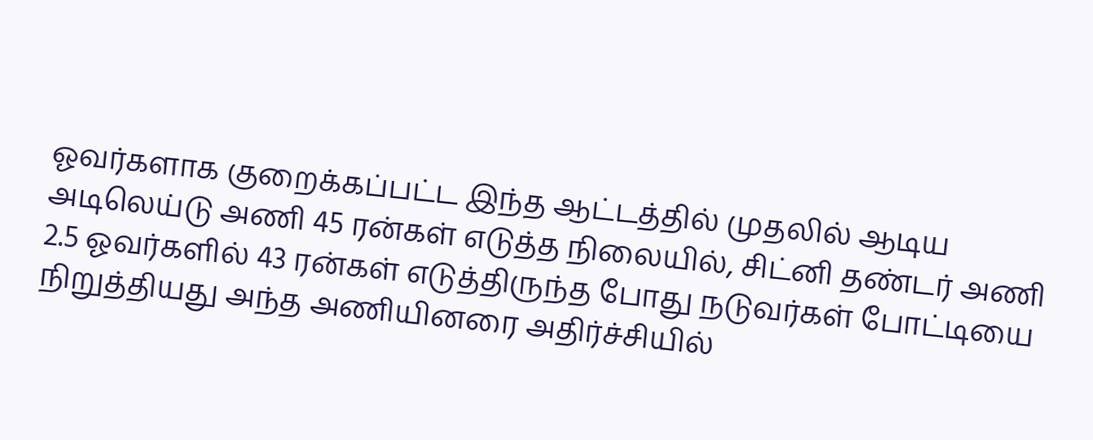ஓவர்களாக குறைக்கப்பட்ட இந்த ஆட்டத்தில் முதலில் ஆடிய அடிலெய்டு அணி 45 ரன்கள் எடுத்த நிலையில், சிட்னி தண்டர் அணி 2.5 ஓவர்களில் 43 ரன்கள் எடுத்திருந்த போது நடுவர்கள் போட்டியை நிறுத்தியது அந்த அணியினரை அதிர்ச்சியில்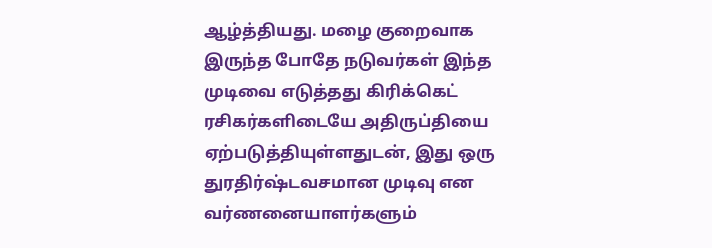ஆழ்த்தியது. மழை குறைவாக இருந்த போதே நடுவர்கள் இந்த முடிவை எடுத்தது கிரிக்கெட் ரசிகர்களிடையே அதிருப்தியை ஏற்படுத்தியுள்ளதுடன், இது ஒரு துரதிர்ஷ்டவசமான முடிவு என வர்ணனையாளர்களும்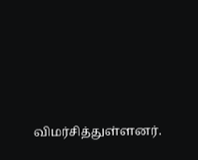விமர்சித்துள்ளனர்.